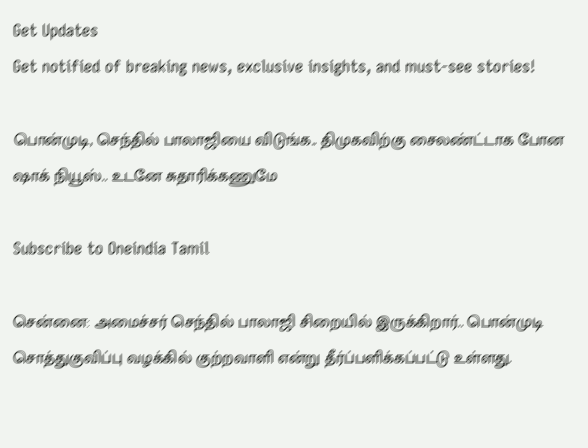Get Updates
Get notified of breaking news, exclusive insights, and must-see stories!

பொன்முடி, செந்தில் பாலாஜியை விடுங்க.. திமுகவிற்கு சைலண்ட்டாக போன ஷாக் நியூஸ்.. உடனே சுதாரிக்கணுமே

Subscribe to Oneindia Tamil

சென்னை: அமைச்சர் செந்தில் பாலாஜி சிறையில் இருக்கிறார்.. பொன்முடி சொத்துகுவிப்பு வழக்கில் குற்றவாளி என்று தீர்ப்பளிக்கப்பட்டு உள்ளது.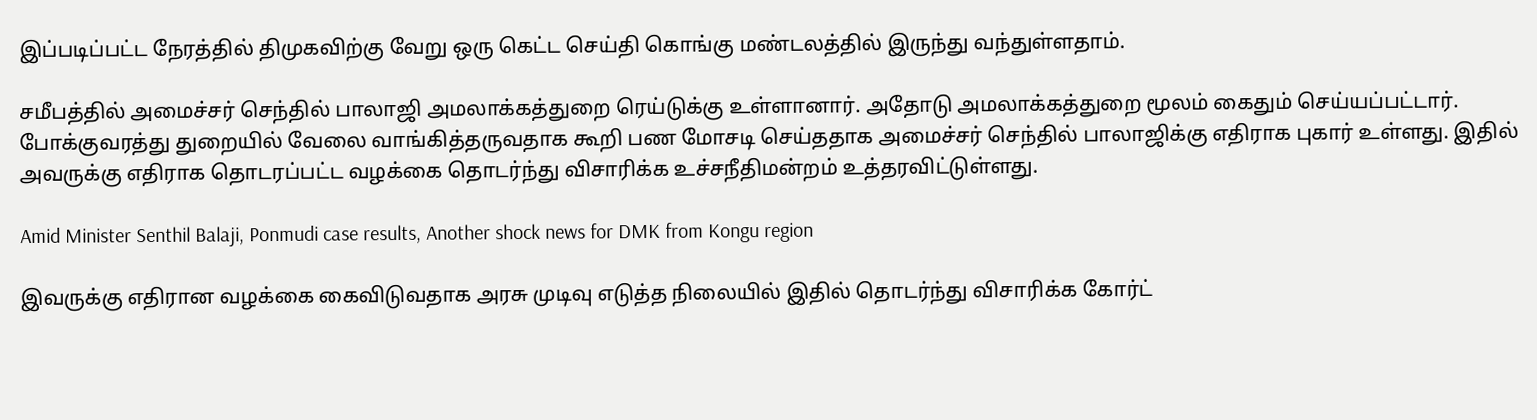இப்படிப்பட்ட நேரத்தில் திமுகவிற்கு வேறு ஒரு கெட்ட செய்தி கொங்கு மண்டலத்தில் இருந்து வந்துள்ளதாம்.

சமீபத்தில் அமைச்சர் செந்தில் பாலாஜி அமலாக்கத்துறை ரெய்டுக்கு உள்ளானார். அதோடு அமலாக்கத்துறை மூலம் கைதும் செய்யப்பட்டார். போக்குவரத்து துறையில் வேலை வாங்கித்தருவதாக கூறி பண மோசடி செய்ததாக அமைச்சர் செந்தில் பாலாஜிக்கு எதிராக புகார் உள்ளது. இதில் அவருக்கு எதிராக தொடரப்பட்ட வழக்கை தொடர்ந்து விசாரிக்க உச்சநீதிமன்றம் உத்தரவிட்டுள்ளது.

Amid Minister Senthil Balaji, Ponmudi case results, Another shock news for DMK from Kongu region

இவருக்கு எதிரான வழக்கை கைவிடுவதாக அரசு முடிவு எடுத்த நிலையில் இதில் தொடர்ந்து விசாரிக்க கோர்ட்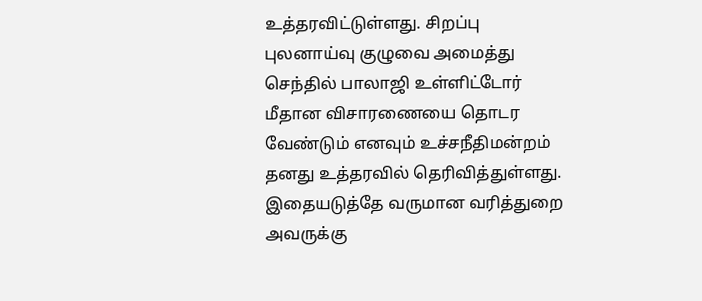உத்தரவிட்டுள்ளது. சிறப்பு புலனாய்வு குழுவை அமைத்து செந்தில் பாலாஜி உள்ளிட்டோர் மீதான விசாரணையை தொடர வேண்டும் எனவும் உச்சநீதிமன்றம் தனது உத்தரவில் தெரிவித்துள்ளது. இதையடுத்தே வருமான வரித்துறை அவருக்கு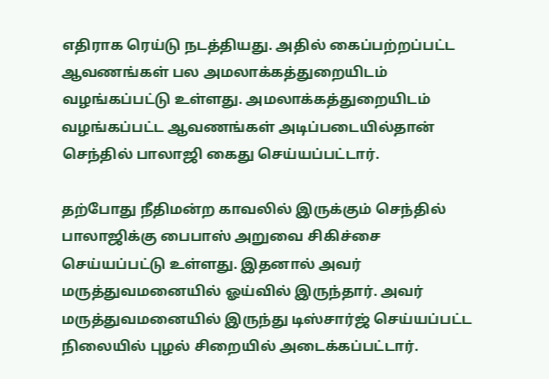எதிராக ரெய்டு நடத்தியது. அதில் கைப்பற்றப்பட்ட ஆவணங்கள் பல அமலாக்கத்துறையிடம் வழங்கப்பட்டு உள்ளது. அமலாக்கத்துறையிடம் வழங்கப்பட்ட ஆவணங்கள் அடிப்படையில்தான் செந்தில் பாலாஜி கைது செய்யப்பட்டார்.

தற்போது நீதிமன்ற காவலில் இருக்கும் செந்தில் பாலாஜிக்கு பைபாஸ் அறுவை சிகிச்சை செய்யப்பட்டு உள்ளது. இதனால் அவர் மருத்துவமனையில் ஓய்வில் இருந்தார். அவர் மருத்துவமனையில் இருந்து டிஸ்சார்ஜ் செய்யப்பட்ட நிலையில் புழல் சிறையில் அடைக்கப்பட்டார்.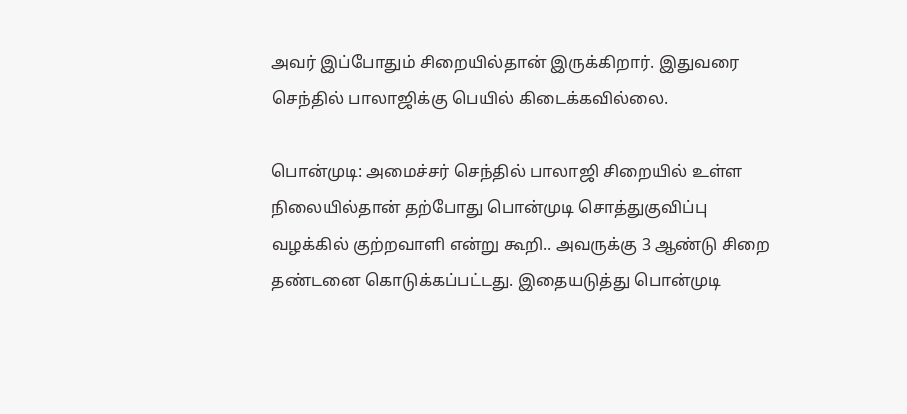அவர் இப்போதும் சிறையில்தான் இருக்கிறார். இதுவரை செந்தில் பாலாஜிக்கு பெயில் கிடைக்கவில்லை.

பொன்முடி: அமைச்சர் செந்தில் பாலாஜி சிறையில் உள்ள நிலையில்தான் தற்போது பொன்முடி சொத்துகுவிப்பு வழக்கில் குற்றவாளி என்று கூறி.. அவருக்கு 3 ஆண்டு சிறை தண்டனை கொடுக்கப்பட்டது. இதையடுத்து பொன்முடி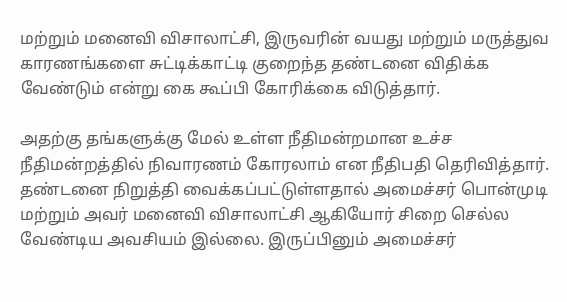மற்றும் மனைவி விசாலாட்சி, இருவரின் வயது மற்றும் மருத்துவ காரணங்களை சுட்டிக்காட்டி குறைந்த தண்டனை விதிக்க வேண்டும் என்று கை கூப்பி கோரிக்கை விடுத்தார்.

அதற்கு தங்களுக்கு மேல் உள்ள நீதிமன்றமான உச்ச நீதிமன்றத்தில் நிவாரணம் கோரலாம் என நீதிபதி தெரிவித்தார். தண்டனை நிறுத்தி வைக்கப்பட்டுள்ளதால் அமைச்சர் பொன்முடி மற்றும் அவர் மனைவி விசாலாட்சி ஆகியோர் சிறை செல்ல வேண்டிய அவசியம் இல்லை. இருப்பினும் அமைச்சர்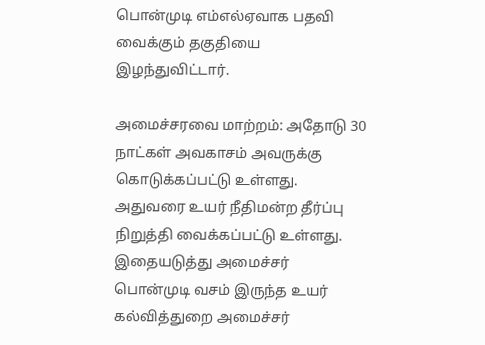பொன்முடி எம்எல்ஏவாக பதவி வைக்கும் தகுதியை இழந்துவிட்டார்.

அமைச்சரவை மாற்றம்: அதோடு 30 நாட்கள் அவகாசம் அவருக்கு கொடுக்கப்பட்டு உள்ளது. அதுவரை உயர் நீதிமன்ற தீர்ப்பு நிறுத்தி வைக்கப்பட்டு உள்ளது. இதையடுத்து அமைச்சர் பொன்முடி வசம் இருந்த உயர் கல்வித்துறை அமைச்சர்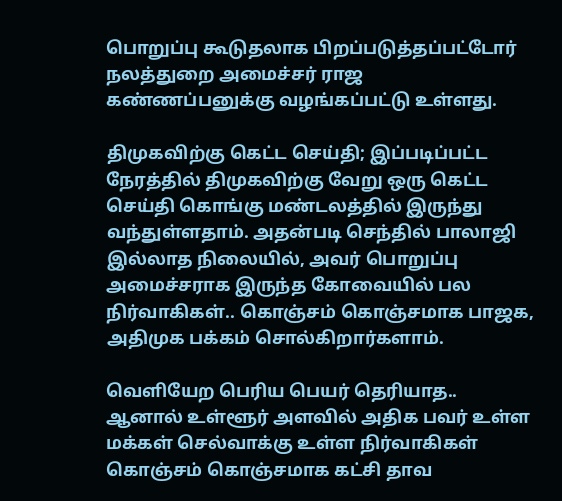பொறுப்பு கூடுதலாக பிறப்படுத்தப்பட்டோர் நலத்துறை அமைச்சர் ராஜ கண்ணப்பனுக்கு வழங்கப்பட்டு உள்ளது.

திமுகவிற்கு கெட்ட செய்தி; இப்படிப்பட்ட நேரத்தில் திமுகவிற்கு வேறு ஒரு கெட்ட செய்தி கொங்கு மண்டலத்தில் இருந்து வந்துள்ளதாம். அதன்படி செந்தில் பாலாஜி இல்லாத நிலையில், அவர் பொறுப்பு அமைச்சராக இருந்த கோவையில் பல நிர்வாகிகள்.. கொஞ்சம் கொஞ்சமாக பாஜக, அதிமுக பக்கம் சொல்கிறார்களாம்.

வெளியேற பெரிய பெயர் தெரியாத.. ஆனால் உள்ளூர் அளவில் அதிக பவர் உள்ள மக்கள் செல்வாக்கு உள்ள நிர்வாகிகள் கொஞ்சம் கொஞ்சமாக கட்சி தாவ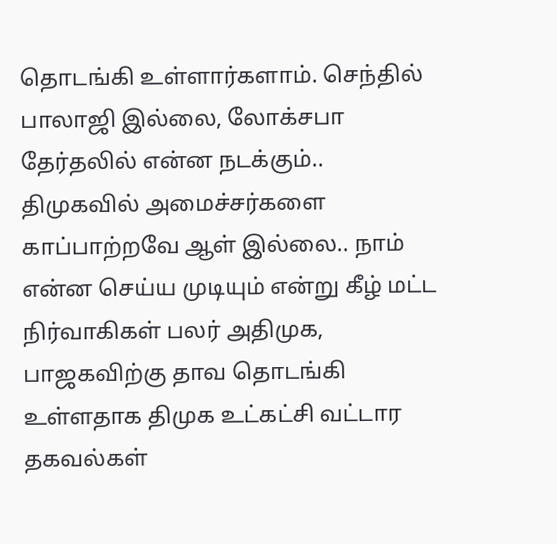தொடங்கி உள்ளார்களாம். செந்தில் பாலாஜி இல்லை, லோக்சபா தேர்தலில் என்ன நடக்கும்.. திமுகவில் அமைச்சர்களை காப்பாற்றவே ஆள் இல்லை.. நாம் என்ன செய்ய முடியும் என்று கீழ் மட்ட நிர்வாகிகள் பலர் அதிமுக, பாஜகவிற்கு தாவ தொடங்கி உள்ளதாக திமுக உட்கட்சி வட்டார தகவல்கள்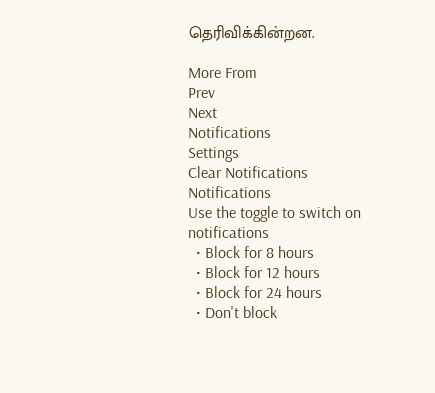தெரிவிக்கின்றன.

More From
Prev
Next
Notifications
Settings
Clear Notifications
Notifications
Use the toggle to switch on notifications
  • Block for 8 hours
  • Block for 12 hours
  • Block for 24 hours
  • Don't block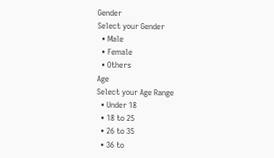Gender
Select your Gender
  • Male
  • Female
  • Others
Age
Select your Age Range
  • Under 18
  • 18 to 25
  • 26 to 35
  • 36 to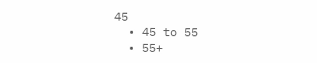45
  • 45 to 55
  • 55+